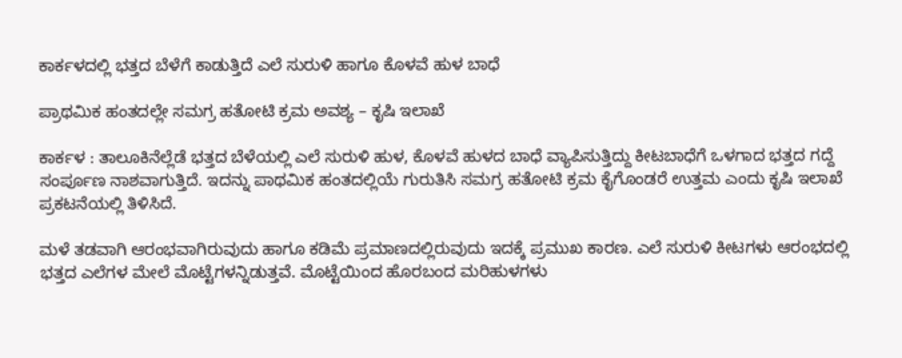ಕಾರ್ಕಳದಲ್ಲಿ ಭತ್ತದ ಬೆಳೆಗೆ ಕಾಡುತ್ತಿದೆ ಎಲೆ ಸುರುಳಿ ಹಾಗೂ ಕೊಳವೆ ಹುಳ ಬಾಧೆ

ಪ್ರಾಥಮಿಕ ಹಂತದಲ್ಲೇ ಸಮಗ್ರ ಹತೋಟಿ ಕ್ರಮ ಅವಶ್ಯ – ಕೃಷಿ ಇಲಾಖೆ

ಕಾರ್ಕಳ : ತಾಲೂಕಿನೆಲ್ಲೆಡೆ ಭತ್ತದ ಬೆಳೆಯಲ್ಲಿ ಎಲೆ ಸುರುಳಿ ಹುಳ, ಕೊಳವೆ ಹುಳದ ಬಾಧೆ ವ್ಯಾಪಿಸುತ್ತಿದ್ದು ಕೀಟಬಾಧೆಗೆ ಒಳಗಾದ ಭತ್ತದ ಗದ್ದೆ ಸಂರ್ಪೂಣ ನಾಶವಾಗುತ್ತಿದೆ. ಇದನ್ನು ಪಾಥಮಿಕ ಹಂತದಲ್ಲಿಯೆ ಗುರುತಿಸಿ ಸಮಗ್ರ ಹತೋಟಿ ಕ್ರಮ ಕೈಗೊಂಡರೆ ಉತ್ತಮ ಎಂದು ಕೃಷಿ ಇಲಾಖೆ ಪ್ರಕಟನೆಯಲ್ಲಿ ತಿಳಿಸಿದೆ.

ಮಳೆ ತಡವಾಗಿ ಆರಂಭವಾಗಿರುವುದು ಹಾಗೂ ಕಡಿಮೆ ಪ್ರಮಾಣದಲ್ಲಿರುವುದು ಇದಕ್ಕೆ ಪ್ರಮುಖ ಕಾರಣ. ಎಲೆ ಸುರುಳಿ ಕೀಟಗಳು ಆರಂಭದಲ್ಲಿ ಭತ್ತದ ಎಲೆಗಳ ಮೇಲೆ ಮೊಟ್ಟೆಗಳನ್ನಿಡುತ್ತವೆ. ಮೊಟ್ಟೆಯಿಂದ ಹೊರಬಂದ ಮರಿಹುಳಗಳು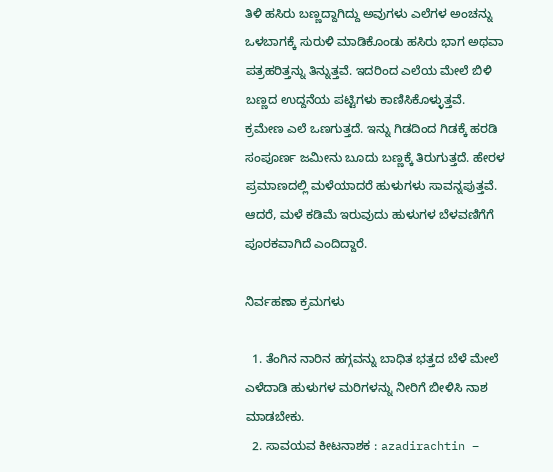ತಿಳಿ ಹಸಿರು ಬಣ್ಣದ್ದಾಗಿದ್ದು ಅವುಗಳು ಎಲೆಗಳ ಅಂಚನ್ನು ಒಳಬಾಗಕ್ಕೆ ಸುರುಳಿ ಮಾಡಿಕೊಂಡು ಹಸಿರು ಭಾಗ ಅಥವಾ ಪತ್ರಹರಿತ್ತನ್ನು ತಿನ್ನುತ್ತವೆ. ಇದರಿಂದ ಎಲೆಯ ಮೇಲೆ ಬಿಳಿ ಬಣ್ಣದ ಉದ್ದನೆಯ ಪಟ್ಟಿಗಳು ಕಾಣಿಸಿಕೊಳ್ಳುತ್ತವೆ. ಕ್ರಮೇಣ ಎಲೆ ಒಣಗುತ್ತದೆ. ಇನ್ನು ಗಿಡದಿಂದ ಗಿಡಕ್ಕೆ ಹರಡಿ ಸಂಪೂರ್ಣ ಜಮೀನು ಬೂದು ಬಣ್ಣಕ್ಕೆ ತಿರುಗುತ್ತದೆ. ಹೇರಳ ಪ್ರಮಾಣದಲ್ಲಿ ಮಳೆಯಾದರೆ ಹುಳುಗಳು ಸಾವನ್ನಪುತ್ತವೆ. ಆದರೆ, ಮಳೆ ಕಡಿಮೆ ಇರುವುದು ಹುಳುಗಳ ಬೆಳವಣಿಗೆಗೆ ಪೂರಕವಾಗಿದೆ ಎಂದಿದ್ದಾರೆ.

ನಿರ್ವಹಣಾ ಕ್ರಮಗಳು

  1. ತೆಂಗಿನ ನಾರಿನ ಹಗ್ಗವನ್ನು ಬಾಧಿತ ಭತ್ತದ ಬೆಳೆ ಮೇಲೆ ಎಳೆದಾಡಿ ಹುಳುಗಳ ಮರಿಗಳನ್ನು ನೀರಿಗೆ ಬೀಳಿಸಿ ನಾಶ ಮಾಡಬೇಕು.
  2. ಸಾವಯವ ಕೀಟನಾಶಕ : azadirachtin –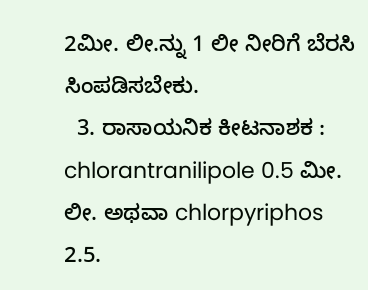2ಮೀ. ಲೀ.ನ್ನು 1 ಲೀ ನೀರಿಗೆ ಬೆರಸಿ ಸಿಂಪಡಿಸಬೇಕು.
  3. ರಾಸಾಯನಿಕ ಕೀಟನಾಶಕ : chlorantranilipole 0.5 ಮೀ. ಲೀ. ಅಥವಾ chlorpyriphos 2.5.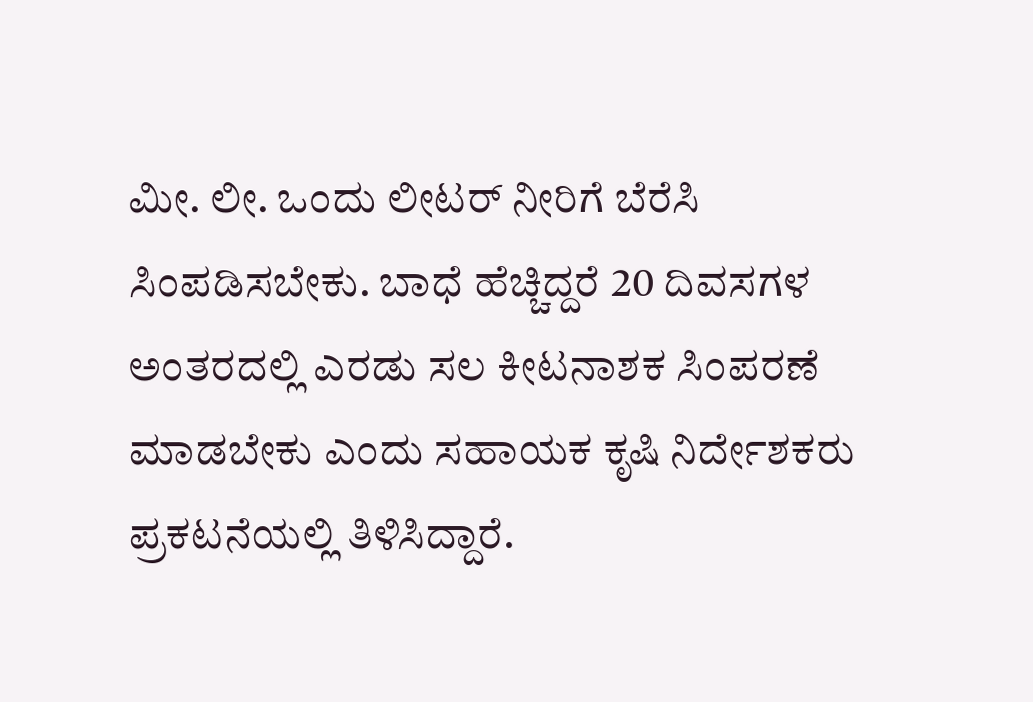ಮೀ. ಲೀ. ಒಂದು ಲೀಟರ್ ನೀರಿಗೆ ಬೆರೆಸಿ ಸಿಂಪಡಿಸಬೇಕು. ಬಾಧೆ ಹೆಚ್ಚಿದ್ದರೆ 20 ದಿವಸಗಳ ಅಂತರದಲ್ಲಿ ಎರಡು ಸಲ ಕೀಟನಾಶಕ ಸಿಂಪರಣೆ ಮಾಡಬೇಕು ಎಂದು ಸಹಾಯಕ ಕೃಷಿ ನಿರ್ದೇಶಕರು ಪ್ರಕಟನೆಯಲ್ಲಿ ತಿಳಿಸಿದ್ದಾರೆ.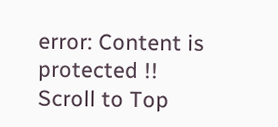error: Content is protected !!
Scroll to Top